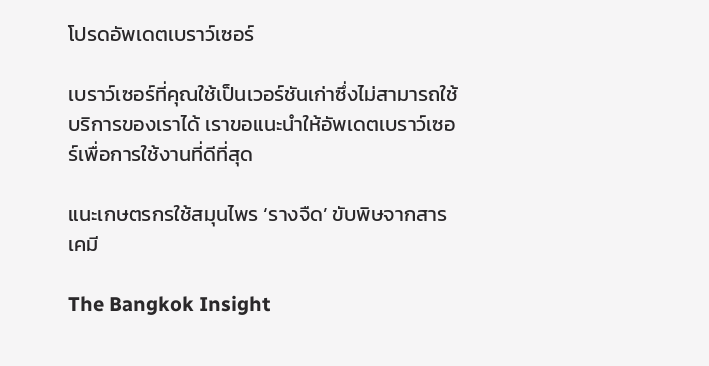โปรดอัพเดตเบราว์เซอร์

เบราว์เซอร์ที่คุณใช้เป็นเวอร์ชันเก่าซึ่งไม่สามารถใช้บริการของเราได้ เราขอแนะนำให้อัพเดตเบราว์เซอร์เพื่อการใช้งานที่ดีที่สุด

แนะเกษตรกรใช้สมุนไพร ‘รางจืด’ ขับพิษจากสารเคมี

The Bangkok Insight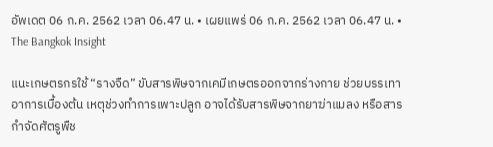อัพเดต 06 ก.ค. 2562 เวลา 06.47 น. • เผยแพร่ 06 ก.ค. 2562 เวลา 06.47 น. • The Bangkok Insight

แนะเกษตรกรใช้ “รางจืด” ขับสารพิษจากเคมีเกษตรออกจากร่างกาย ช่วยบรรเทาอาการเบื้องต้น เหตุช่วงทำการเพาะปลูก อาจได้รับสารพิษจากยาฆ่าแมลง หรือสารกำจัดศัตรูพืช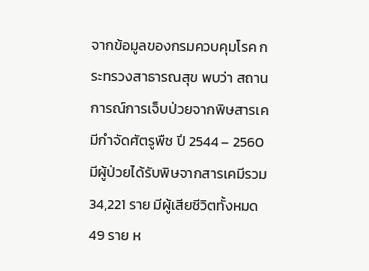จากข้อมูลของกรมควบคุมโรค กระทรวงสาธารณสุข พบว่า สถานการณ์การเจ็บป่วยจากพิษสารเคมีกำจัดศัตรูพืช ปี 2544 – 2560 มีผู้ป่วยได้รับพิษจากสารเคมีรวม 34,221 ราย มีผู้เสียชีวิตทั้งหมด 49 ราย ห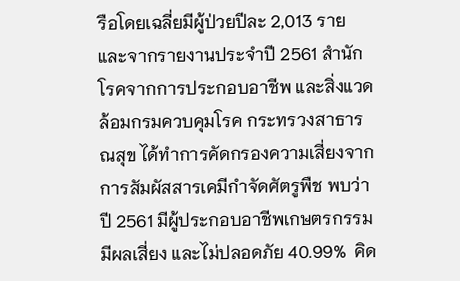รือโดยเฉลี่ยมีผู้ป่วยปีละ 2,013 ราย  และจากรายงานประจำปี 2561 สำนักโรคจากการประกอบอาชีพ และสิ่งแวดล้อมกรมควบคุมโรค กระทรวงสาธารณสุข ได้ทำการคัดกรองความเสี่ยงจากการสัมผัสสารเคมีกำจัดศัตรูพืช พบว่า ปี 2561 มีผู้ประกอบอาชีพเกษตรกรรมมีผลเสี่ยง และไม่ปลอดภัย 40.99%  คิด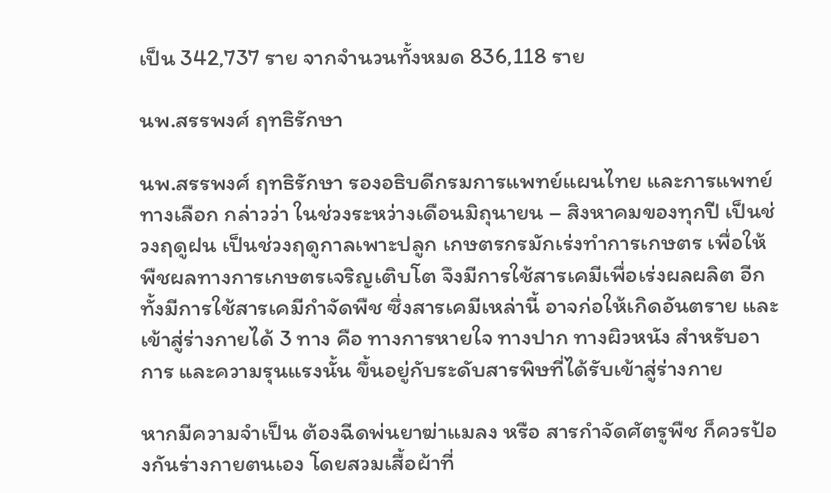เป็น 342,737 ราย จากจำนวนทั้งหมด 836,118 ราย

นพ.สรรพงศ์ ฤทธิรักษา

นพ.สรรพงศ์ ฤทธิรักษา รองอธิบดีกรมการแพทย์แผนไทย และการแพทย์ทางเลือก กล่าวว่า ในช่วงระหว่างเดือนมิถุนายน – สิงหาคมของทุกปี เป็นช่วงฤดูฝน เป็นช่วงฤดูกาลเพาะปลูก เกษตรกรมักเร่งทำการเกษตร เพื่อให้พืชผลทางการเกษตรเจริญเติบโต จึงมีการใช้สารเคมีเพื่อเร่งผลผลิต อีกทั้งมีการใช้สารเคมีกำจัดพืช ซึ่งสารเคมีเหล่านี้ อาจก่อให้เกิดอันตราย และเข้าสู่ร่างกายได้ 3 ทาง คือ ทางการหายใจ ทางปาก ทางผิวหนัง สำหรับอาการ และความรุนแรงนั้น ขึ้นอยู่กับระดับสารพิษที่ได้รับเข้าสู่ร่างกาย

หากมีความจำเป็น ต้องฉีดพ่นยาฆ่าแมลง หรือ สารกำจัดศัตรูพืช ก็ควรป้องกันร่างกายตนเอง โดยสวมเสื้อผ้าที่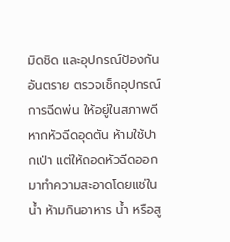มิดชิด และอุปกรณ์ป้องกันอันตราย ตรวจเช็กอุปกรณ์การฉีดพ่น ให้อยู่ในสภาพดี หากหัวฉีดอุดตัน ห้ามใช้ปากเป่า แต่ให้ถอดหัวฉีดออกมาทำความสะอาดโดยแช่ในน้ำ ห้ามกินอาหาร น้ำ หรือสู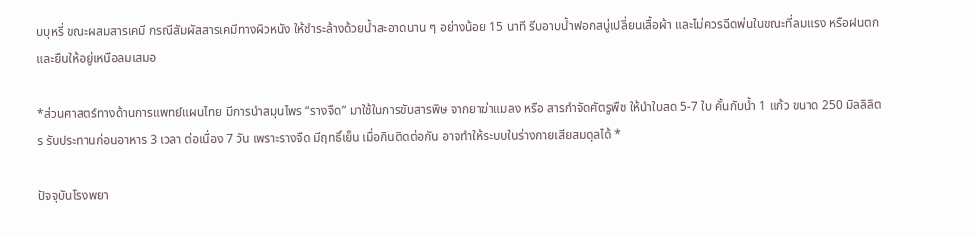บบุหรี่ ขณะผสมสารเคมี กรณีสัมผัสสารเคมีทางผิวหนัง ให้ชำระล้างด้วยน้ำสะอาดนาน ๆ อย่างน้อย 15 นาที รีบอาบน้ำฟอกสบู่เปลี่ยนเสื้อผ้า และไม่ควรฉีดพ่นในขณะที่ลมแรง หรือฝนตก และยืนให้อยู่เหนือลมเสมอ

*ส่วนศาสตร์ทางด้านการแพทย์แผนไทย มีการนำสมุนไพร “รางจืด” มาใช้ในการขับสารพิษ จากยาฆ่าแมลง หรือ สารกำจัดศัตรูพืช ให้นำใบสด 5-7 ใบ คั้นกับน้ำ 1 แก้ว ขนาด 250 มิลลิลิตร รับประทานก่อนอาหาร 3 เวลา ต่อเนื่อง 7 วัน เพราะรางจืด มีฤทธิ์เย็น เมื่อกินติดต่อกัน อาจทำให้ระบบในร่างกายเสียสมดุลได้ *

ปัจจุบันโรงพยา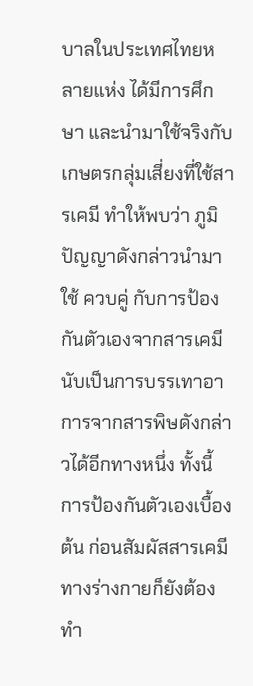บาลในประเทศไทยหลายแห่ง ได้มีการศึกษา และนำมาใช้จริงกับเกษตรกลุ่มเสี่ยงที่ใช้สารเคมี ทำให้พบว่า ภูมิปัญญาดังกล่าวนำมาใช้ ควบคู่ กับการป้องกันตัวเองจากสารเคมี นับเป็นการบรรเทาอาการจากสารพิษดังกล่าวได้อีกทางหนึ่ง ทั้งนี้การป้องกันตัวเองเบื้องต้น ก่อนสัมผัสสารเคมีทางร่างกายก็ยังต้องทำ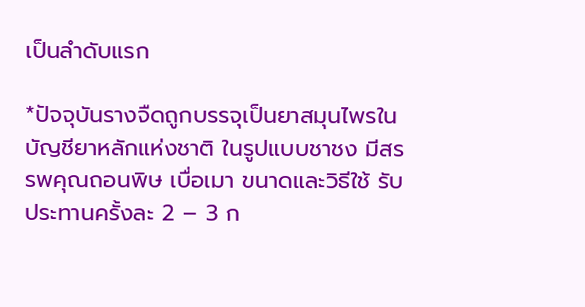เป็นลำดับแรก

*ปัจจุบันรางจืดถูกบรรจุเป็นยาสมุนไพรในบัญชียาหลักแห่งชาติ ในรูปแบบชาชง มีสรรพคุณถอนพิษ เบื่อเมา ขนาดและวิธีใช้ รับประทานครั้งละ 2 – 3 ก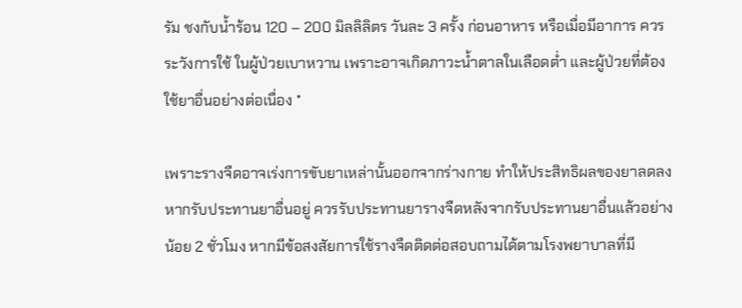รัม ชงกับน้ำร้อน 120 – 200 มิลลิลิตร วันละ 3 ครั้ง ก่อนอาหาร หรือเมื่อมีอาการ ควรระวังการใช้ ในผู้ป่วยเบาหวาน เพราะอาจเกิดภาวะน้ำตาลในเลือดต่ำ และผู้ป่วยที่ต้องใช้ยาอื่นอย่างต่อเนื่อง *

เพราะรางจืดอาจเร่งการขับยาเหล่านั้นออกจากร่างกาย ทำให้ประสิทธิผลของยาลดลง หากรับประทานยาอื่นอยู่ ควรรับประทานยารางจืดหลังจากรับประทานยาอื่นแล้วอย่างน้อย 2 ชั่วโมง หากมีข้อสงสัยการใช้รางจืดติดต่อสอบถามได้ตามโรงพยาบาลที่มี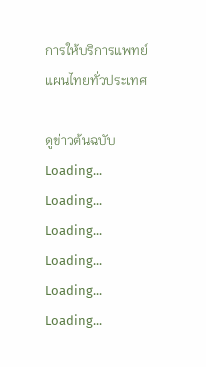การให้บริการแพทย์แผนไทยทั่วประเทศ

ดูข่าวต้นฉบับ
Loading...
Loading...
Loading...
Loading...
Loading...
Loading...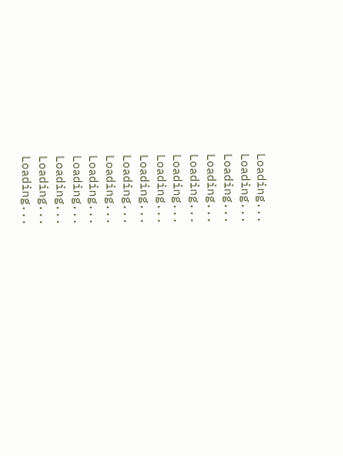Loading...
Loading...
Loading...
Loading...
Loading...
Loading...
Loading...
Loading...
Loading...
Loading...
Loading...
Loading...
Loading...
Loading...
Loading...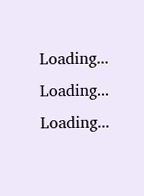Loading...
Loading...
Loading...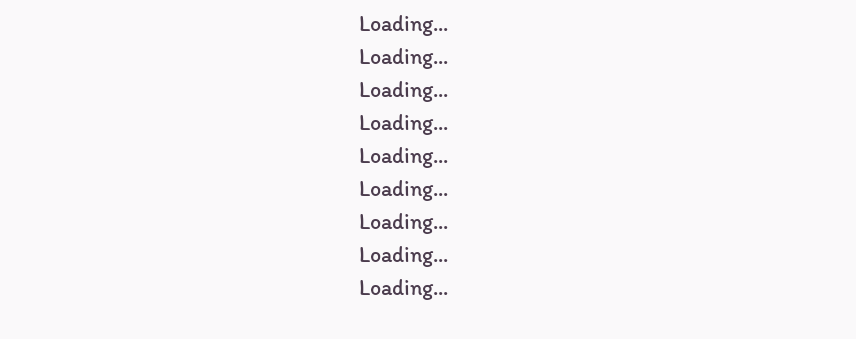Loading...
Loading...
Loading...
Loading...
Loading...
Loading...
Loading...
Loading...
Loading...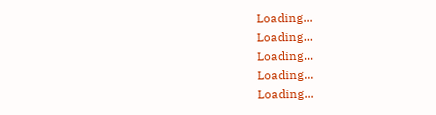Loading...
Loading...
Loading...
Loading...
Loading...